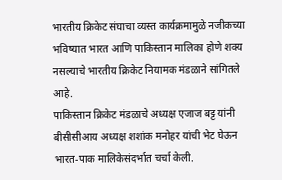भारतीय क्रिकेट संघाचा व्यस्त कार्यक्रमामुळे नजीकच्या भविष्यात भारत आणि पाकिस्तान मालिका होणे शक्य नसल्याचे भारतीय क्रिकेट नियामक मंडळाने सांगितले आहे.
पाकिस्तान क्रिकेट मंडळाचे अध्यक्ष एजाज बट्ट यांनी बीसीसीआय अध्यक्ष शशांक मनोहर यांची भेट घेऊन भारत-पाक मालिकेसंदर्भात चर्चा केली.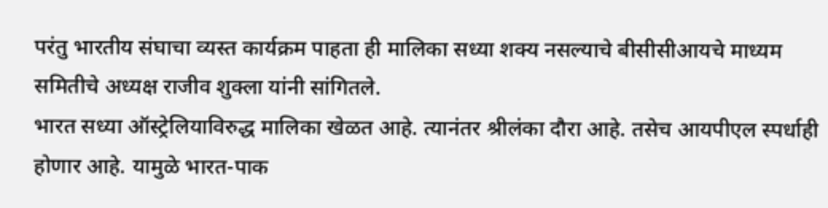परंतु भारतीय संघाचा व्यस्त कार्यक्रम पाहता ही मालिका सध्या शक्य नसल्याचे बीसीसीआयचे माध्यम समितीचे अध्यक्ष राजीव शुक्ला यांनी सांगितले.
भारत सध्या ऑस्ट्रेलियाविरुद्ध मालिका खेळत आहे. त्यानंतर श्रीलंका दौरा आहे. तसेच आयपीएल स्पर्धाही होणार आहे. यामुळे भारत-पाक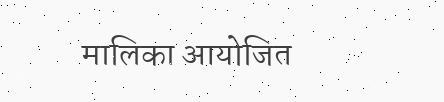मालिका आयोजित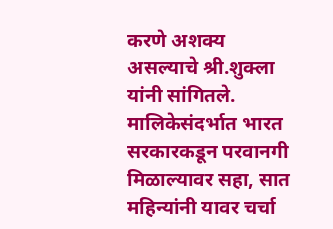करणे अशक्य असल्याचे श्री.शुक्ला यांनी सांगितले. मालिकेसंदर्भात भारत सरकारकडून परवानगी मिळाल्यावर सहा, सात महिन्यांनी यावर चर्चा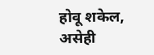होवू शकेल, असेही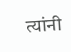त्यांनी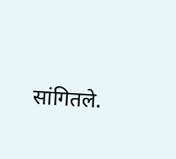सांगितले.